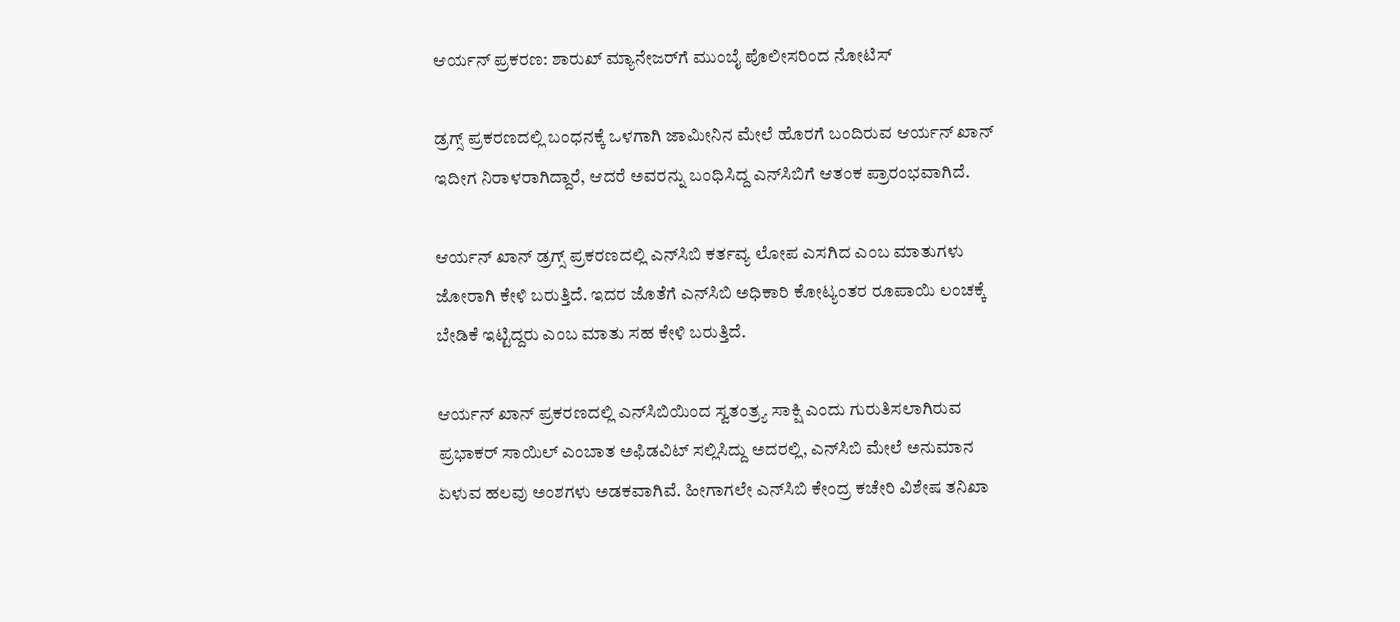ಆರ್ಯನ್ ಪ್ರಕರಣ: ಶಾರುಖ್ ಮ್ಯಾನೇಜರ್‌ಗೆ ಮುಂಬೈ ಪೊಲೀಸರಿಂದ ನೋಟಿಸ್

ಡ್ರಗ್ಸ್ ಪ್ರಕರಣದಲ್ಲಿ ಬಂಧನಕ್ಕೆ ಒಳಗಾಗಿ ಜಾಮೀನಿನ ಮೇಲೆ ಹೊರಗೆ ಬಂದಿರುವ ಆರ್ಯನ್ ಖಾನ್ ಇದೀಗ ನಿರಾಳರಾಗಿದ್ದಾರೆ, ಆದರೆ ಅವರನ್ನು ಬಂಧಿಸಿದ್ದ ಎನ್‌ಸಿಬಿಗೆ ಆತಂಕ ಪ್ರಾರಂಭವಾಗಿದೆ.

ಆರ್ಯನ್ ಖಾನ್ ಡ್ರಗ್ಸ್ ಪ್ರಕರಣದಲ್ಲಿ ಎನ್‌ಸಿಬಿ ಕರ್ತವ್ಯ ಲೋಪ ಎಸಗಿದ ಎಂಬ ಮಾತುಗಳು ಜೋರಾಗಿ ಕೇಳಿ ಬರುತ್ತಿದೆ. ಇದರ ಜೊತೆಗೆ ಎನ್‌ಸಿಬಿ ಅಧಿಕಾರಿ ಕೋಟ್ಯಂತರ ರೂಪಾಯಿ ಲಂಚಕ್ಕೆ ಬೇಡಿಕೆ ಇಟ್ಟಿದ್ದರು ಎಂಬ ಮಾತು ಸಹ ಕೇಳಿ ಬರುತ್ತಿದೆ.

ಆರ್ಯನ್ ಖಾನ್ ಪ್ರಕರಣದಲ್ಲಿ ಎನ್‌ಸಿಬಿಯಿಂದ ಸ್ವತಂತ್ರ್ಯ ಸಾಕ್ಷಿ ಎಂದು ಗುರುತಿಸಲಾಗಿರುವ ಪ್ರಭಾಕರ್ ಸಾಯಿಲ್ ಎಂಬಾತ ಅಫಿಡವಿಟ್ ಸಲ್ಲಿಸಿದ್ದು ಅದರಲ್ಲಿ, ಎನ್‌ಸಿಬಿ ಮೇಲೆ ಅನುಮಾನ ಏಳುವ ಹಲವು ಅಂಶಗಳು ಅಡಕವಾಗಿವೆ. ಹೀಗಾಗಲೇ ಎನ್‌ಸಿಬಿ ಕೇಂದ್ರ ಕಚೇರಿ ವಿಶೇಷ ತನಿಖಾ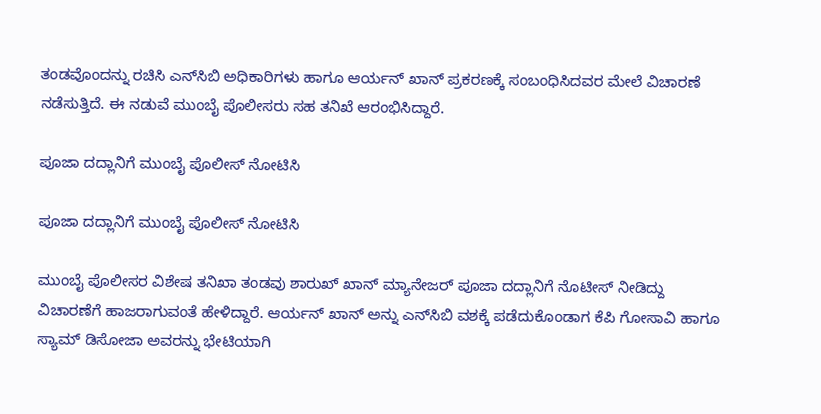ತಂಡವೊಂದನ್ನು ರಚಿಸಿ ಎನ್‌ಸಿಬಿ ಅಧಿಕಾರಿಗಳು ಹಾಗೂ ಆರ್ಯನ್ ಖಾನ್ ಪ್ರಕರಣಕ್ಕೆ ಸಂಬಂಧಿಸಿದವರ ಮೇಲೆ ವಿಚಾರಣೆ ನಡೆಸುತ್ತಿದೆ. ಈ ನಡುವೆ ಮುಂಬೈ ಪೊಲೀಸರು ಸಹ ತನಿಖೆ ಆರಂಭಿಸಿದ್ದಾರೆ.

ಪೂಜಾ ದದ್ಲಾನಿಗೆ ಮುಂಬೈ ಪೊಲೀಸ್ ನೋಟಿಸಿ

ಪೂಜಾ ದದ್ಲಾನಿಗೆ ಮುಂಬೈ ಪೊಲೀಸ್ ನೋಟಿಸಿ

ಮುಂಬೈ ಪೊಲೀಸರ ವಿಶೇಷ ತನಿಖಾ ತಂಡವು ಶಾರುಖ್ ಖಾನ್ ಮ್ಯಾನೇಜರ್ ಪೂಜಾ ದದ್ಲಾನಿಗೆ ನೊಟೀಸ್ ನೀಡಿದ್ದು ವಿಚಾರಣೆಗೆ ಹಾಜರಾಗುವಂತೆ ಹೇಳಿದ್ದಾರೆ. ಆರ್ಯನ್ ಖಾನ್ ಅನ್ನು ಎನ್‌ಸಿಬಿ ವಶಕ್ಕೆ ಪಡೆದುಕೊಂಡಾಗ ಕೆಪಿ ಗೋಸಾವಿ ಹಾಗೂ ಸ್ಯಾಮ್ ಡಿಸೋಜಾ ಅವರನ್ನು ಭೇಟಿಯಾಗಿ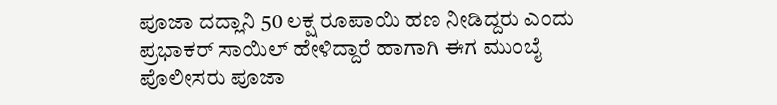ಪೂಜಾ ದದ್ಲಾನಿ 50 ಲಕ್ಷ ರೂಪಾಯಿ ಹಣ ನೀಡಿದ್ದರು ಎಂದು ಪ್ರಭಾಕರ್ ಸಾಯಿಲ್ ಹೇಳಿದ್ದಾರೆ ಹಾಗಾಗಿ ಈಗ ಮುಂಬೈ ಪೊಲೀಸರು ಪೂಜಾ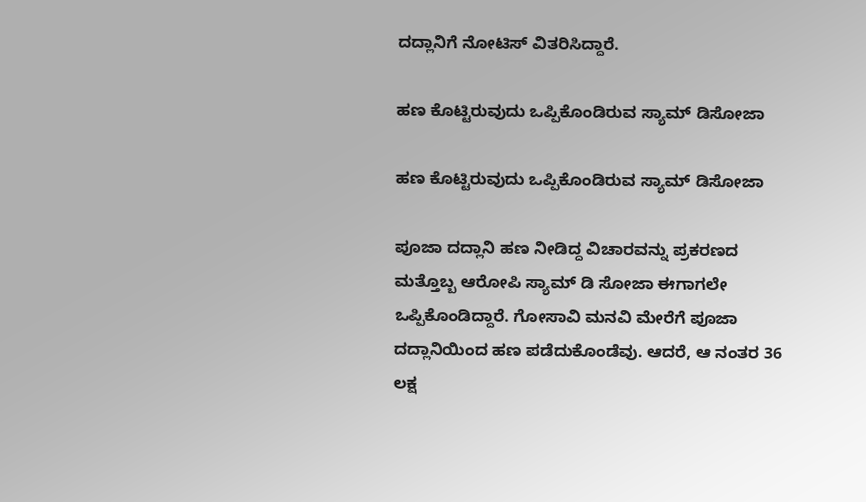ದದ್ಲಾನಿಗೆ ನೋಟಿಸ್ ವಿತರಿಸಿದ್ದಾರೆ.

ಹಣ ಕೊಟ್ಟಿರುವುದು ಒಪ್ಪಿಕೊಂಡಿರುವ ಸ್ಯಾಮ್ ಡಿಸೋಜಾ

ಹಣ ಕೊಟ್ಟಿರುವುದು ಒಪ್ಪಿಕೊಂಡಿರುವ ಸ್ಯಾಮ್ ಡಿಸೋಜಾ

ಪೂಜಾ ದದ್ಲಾನಿ ಹಣ ನೀಡಿದ್ದ ವಿಚಾರವನ್ನು ಪ್ರಕರಣದ ಮತ್ತೊಬ್ಬ ಆರೋಪಿ ಸ್ಯಾಮ್ ಡಿ ಸೋಜಾ ಈಗಾಗಲೇ ಒಪ್ಪಿಕೊಂಡಿದ್ದಾರೆ. ಗೋಸಾವಿ ಮನವಿ ಮೇರೆಗೆ ಪೂಜಾ ದದ್ಲಾನಿಯಿಂದ ಹಣ ಪಡೆದುಕೊಂಡೆವು. ಆದರೆ, ಆ ನಂತರ 36 ಲಕ್ಷ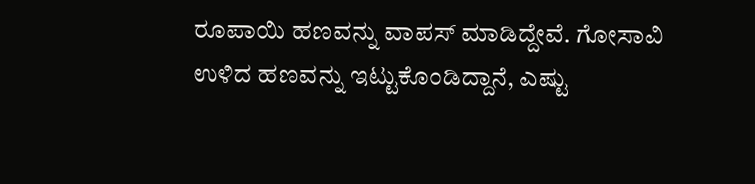ರೂಪಾಯಿ ಹಣವನ್ನು ವಾಪಸ್ ಮಾಡಿದ್ದೇವೆ. ಗೋಸಾವಿ ಉಳಿದ ಹಣವನ್ನು ಇಟ್ಟುಕೊಂಡಿದ್ದಾನೆ, ಎಷ್ಟು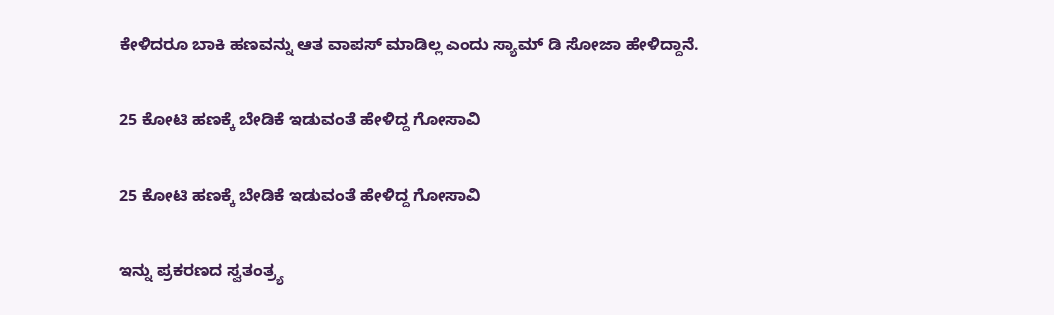ಕೇಳಿದರೂ ಬಾಕಿ ಹಣವನ್ನು ಆತ ವಾಪಸ್ ಮಾಡಿಲ್ಲ ಎಂದು ಸ್ಯಾಮ್ ಡಿ ಸೋಜಾ ಹೇಳಿದ್ದಾನೆ.

25 ಕೋಟಿ ಹಣಕ್ಕೆ ಬೇಡಿಕೆ ಇಡುವಂತೆ ಹೇಳಿದ್ದ ಗೋಸಾವಿ

25 ಕೋಟಿ ಹಣಕ್ಕೆ ಬೇಡಿಕೆ ಇಡುವಂತೆ ಹೇಳಿದ್ದ ಗೋಸಾವಿ

ಇನ್ನು ಪ್ರಕರಣದ ಸ್ವತಂತ್ರ್ಯ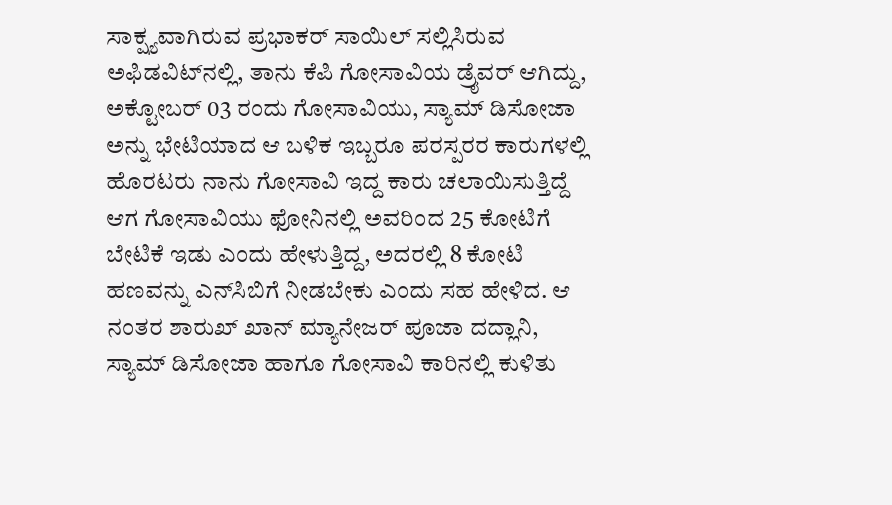ಸಾಕ್ಷ್ಯವಾಗಿರುವ ಪ್ರಭಾಕರ್ ಸಾಯಿಲ್ ಸಲ್ಲಿಸಿರುವ ಅಫಿಡವಿಟ್‌ನಲ್ಲಿ, ತಾನು ಕೆಪಿ ಗೋಸಾವಿಯ ಡ್ರೈವರ್ ಆಗಿದ್ದು, ಅಕ್ಟೋಬರ್ 03 ರಂದು ಗೋಸಾವಿಯು, ಸ್ಯಾಮ್ ಡಿಸೋಜಾ ಅನ್ನು ಭೇಟಿಯಾದ ಆ ಬಳಿಕ ಇಬ್ಬರೂ ಪರಸ್ಪರರ ಕಾರುಗಳಲ್ಲಿ ಹೊರಟರು ನಾನು ಗೋಸಾವಿ ಇದ್ದ ಕಾರು ಚಲಾಯಿಸುತ್ತಿದ್ದೆ ಆಗ ಗೋಸಾವಿಯು ಫೋನಿನಲ್ಲಿ ಅವರಿಂದ 25 ಕೋಟಿಗೆ ಬೇಟಿಕೆ ಇಡು ಎಂದು ಹೇಳುತ್ತಿದ್ದ, ಅದರಲ್ಲಿ 8 ಕೋಟಿ ಹಣವನ್ನು ಎನ್‌ಸಿಬಿಗೆ ನೀಡಬೇಕು ಎಂದು ಸಹ ಹೇಳಿದ. ಆ ನಂತರ ಶಾರುಖ್ ಖಾನ್ ಮ್ಯಾನೇಜರ್ ಪೂಜಾ ದದ್ಲಾನಿ, ಸ್ಯಾಮ್ ಡಿಸೋಜಾ ಹಾಗೂ ಗೋಸಾವಿ ಕಾರಿನಲ್ಲಿ ಕುಳಿತು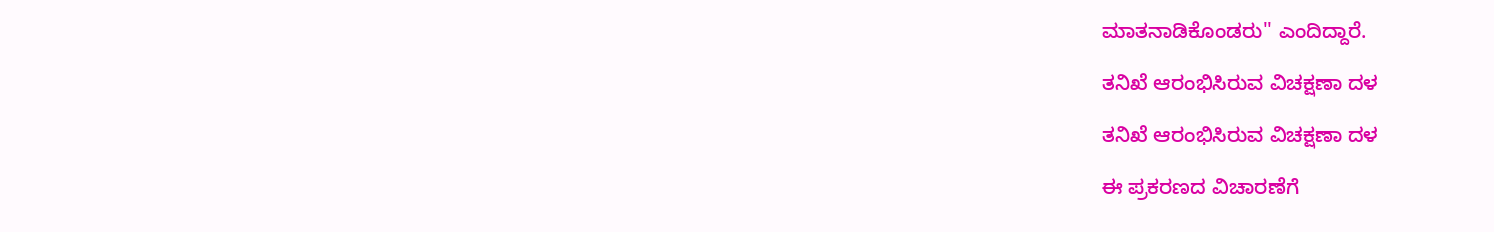ಮಾತನಾಡಿಕೊಂಡರು'' ಎಂದಿದ್ದಾರೆ.

ತನಿಖೆ ಆರಂಭಿಸಿರುವ ವಿಚಕ್ಷಣಾ ದಳ

ತನಿಖೆ ಆರಂಭಿಸಿರುವ ವಿಚಕ್ಷಣಾ ದಳ

ಈ ಪ್ರಕರಣದ ವಿಚಾರಣೆಗೆ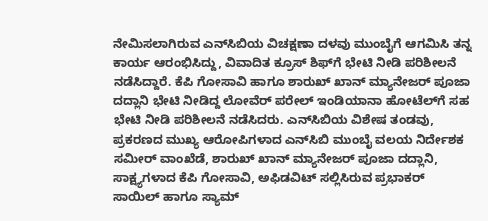ನೇಮಿಸಲಾಗಿರುವ ಎನ್‌ಸಿಬಿಯ ವಿಚಕ್ಷಣಾ ದಳವು ಮುಂಬೈಗೆ ಆಗಮಿಸಿ ತನ್ನ ಕಾರ್ಯ ಆರಂಭಿಸಿದ್ದು, ವಿವಾದಿತ ಕ್ರೂಸ್ ಶಿಫ್‌ಗೆ ಭೇಟಿ ನೀಡಿ ಪರಿಶೀಲನೆ ನಡೆಸಿದ್ದಾರೆ. ಕೆಪಿ ಗೋಸಾವಿ ಹಾಗೂ ಶಾರುಖ್ ಖಾನ್ ಮ್ಯಾನೇಜರ್ ಪೂಜಾ ದದ್ಲಾನಿ ಭೇಟಿ ನೀಡಿದ್ದ ಲೋವೆರ್ ಪರೇಲ್‌ ಇಂಡಿಯಾನಾ ಹೋಟೆಲ್‌ಗೆ ಸಹ ಭೇಟಿ ನೀಡಿ ಪರಿಶೀಲನೆ ನಡೆಸಿದರು. ಎನ್‌ಸಿಬಿಯ ವಿಶೇಷ ತಂಡವು, ಪ್ರಕರಣದ ಮುಖ್ಯ ಆರೋಪಿಗಳಾದ ಎನ್‌ಸಿಬಿ ಮುಂಬೈ ವಲಯ ನಿರ್ದೇಶಕ ಸಮೀರ್ ವಾಂಖೆಡೆ, ಶಾರುಖ್ ಖಾನ್ ಮ್ಯಾನೇಜರ್ ಪೂಜಾ ದದ್ಲಾನಿ, ಸಾಕ್ಷ್ಯಗಳಾದ ಕೆಪಿ ಗೋಸಾವಿ, ಅಫಿಡವಿಟ್ ಸಲ್ಲಿಸಿರುವ ಪ್ರಭಾಕರ್ ಸಾಯಿಲ್ ಹಾಗೂ ಸ್ಯಾಮ್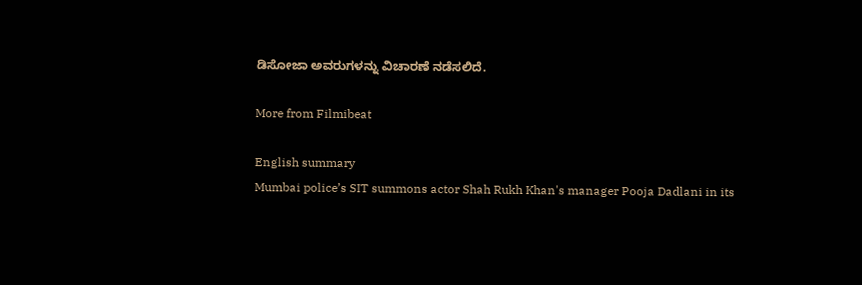ಡಿಸೋಜಾ ಅವರುಗಳನ್ನು ವಿಚಾರಣೆ ನಡೆಸಲಿದೆ.

More from Filmibeat

English summary
Mumbai police’s SIT summons actor Shah Rukh Khan's manager Pooja Dadlani in its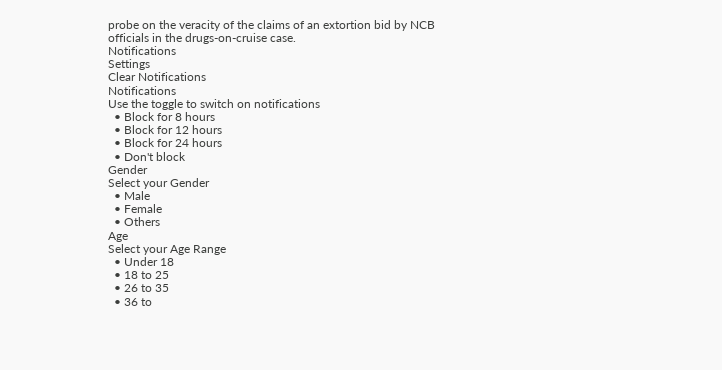probe on the veracity of the claims of an extortion bid by NCB officials in the drugs-on-cruise case.
Notifications
Settings
Clear Notifications
Notifications
Use the toggle to switch on notifications
  • Block for 8 hours
  • Block for 12 hours
  • Block for 24 hours
  • Don't block
Gender
Select your Gender
  • Male
  • Female
  • Others
Age
Select your Age Range
  • Under 18
  • 18 to 25
  • 26 to 35
  • 36 to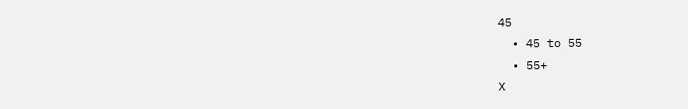45
  • 45 to 55
  • 55+
X